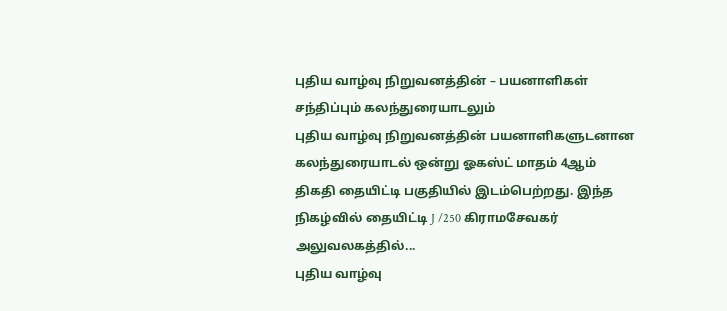புதிய வாழ்வு நிறுவனத்தின் – பயனாளிகள் சந்திப்பும் கலந்துரையாடலும்
புதிய வாழ்வு நிறுவனத்தின் பயனாளிகளுடனான கலந்துரையாடல் ஒன்று ஓகஸ்ட் மாதம் 4ஆம் திகதி தையிட்டி பகுதியில் இடம்பெற்றது. இந்த நிகழ்வில் தையிட்டி J /250 கிராமசேவகர் அலுவலகத்தில்...
புதிய வாழ்வு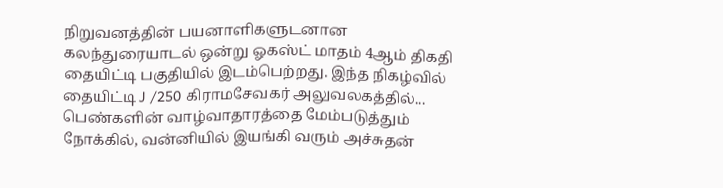நிறுவனத்தின் பயனாளிகளுடனான கலந்துரையாடல் ஒன்று ஓகஸ்ட் மாதம் 4ஆம் திகதி தையிட்டி பகுதியில் இடம்பெற்றது. இந்த நிகழ்வில் தையிட்டி J /250 கிராமசேவகர் அலுவலகத்தில்...
பெண்களின் வாழ்வாதாரத்தை மேம்படுத்தும் நோக்கில், வன்னியில் இயங்கி வரும் அச்சுதன்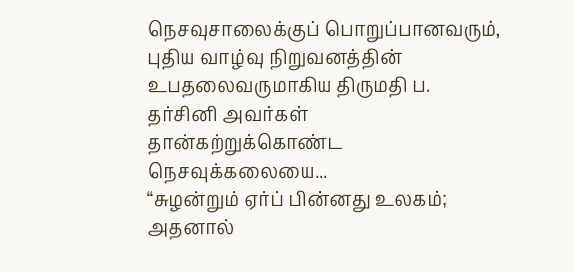நெசவுசாலைக்குப் பொறுப்பானவரும், புதிய வாழ்வு நிறுவனத்தின் உபதலைவருமாகிய திருமதி ப. தர்சினி அவர்கள் தான்கற்றுக்கொண்ட நெசவுக்கலையை...
“சுழன்றும் ஏர்ப் பின்னது உலகம்; அதனால்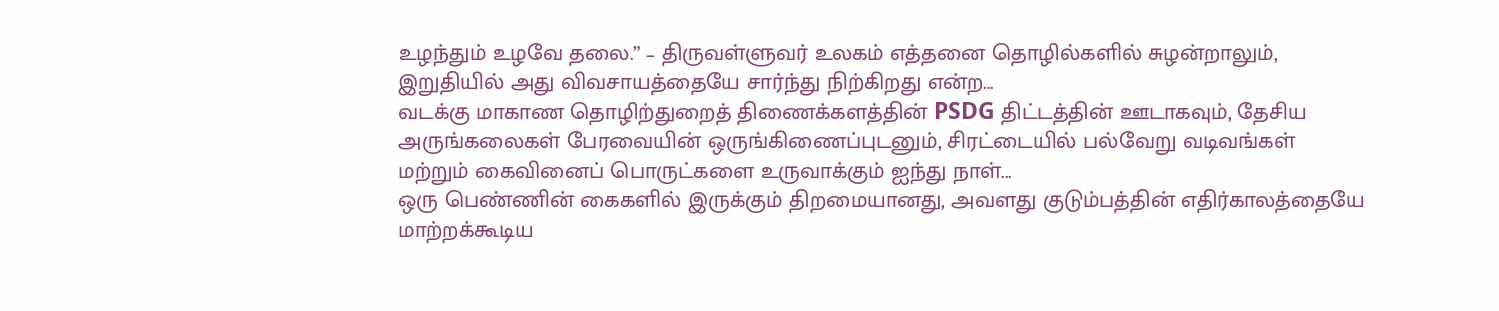உழந்தும் உழவே தலை.” – திருவள்ளுவர் உலகம் எத்தனை தொழில்களில் சுழன்றாலும், இறுதியில் அது விவசாயத்தையே சார்ந்து நிற்கிறது என்ற...
வடக்கு மாகாண தொழிற்துறைத் திணைக்களத்தின் PSDG திட்டத்தின் ஊடாகவும், தேசிய அருங்கலைகள் பேரவையின் ஒருங்கிணைப்புடனும், சிரட்டையில் பல்வேறு வடிவங்கள் மற்றும் கைவினைப் பொருட்களை உருவாக்கும் ஐந்து நாள்...
ஒரு பெண்ணின் கைகளில் இருக்கும் திறமையானது, அவளது குடும்பத்தின் எதிர்காலத்தையே மாற்றக்கூடிய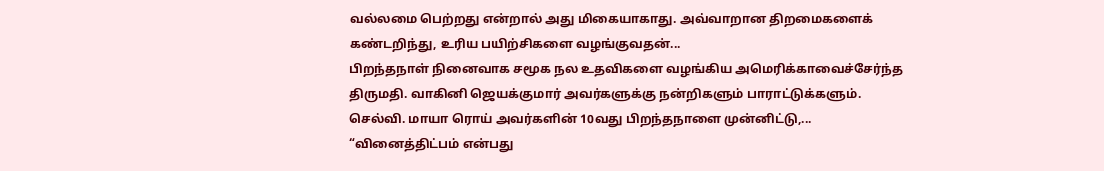வல்லமை பெற்றது என்றால் அது மிகையாகாது. அவ்வாறான திறமைகளைக் கண்டறிந்து, உரிய பயிற்சிகளை வழங்குவதன்...
பிறந்தநாள் நினைவாக சமூக நல உதவிகளை வழங்கிய அமெரிக்காவைச்சேர்ந்த திருமதி. வாகினி ஜெயக்குமார் அவர்களுக்கு நன்றிகளும் பாராட்டுக்களும். செல்வி. மாயா ரொய் அவர்களின் 10வது பிறந்தநாளை முன்னிட்டு,...
“வினைத்திட்பம் என்பது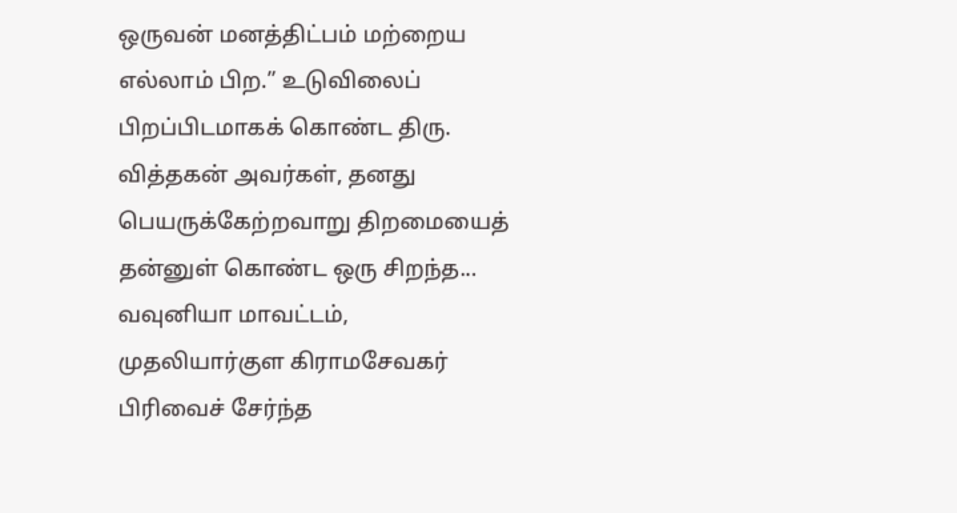ஒருவன் மனத்திட்பம் மற்றைய எல்லாம் பிற.” உடுவிலைப் பிறப்பிடமாகக் கொண்ட திரு. வித்தகன் அவர்கள், தனது பெயருக்கேற்றவாறு திறமையைத் தன்னுள் கொண்ட ஒரு சிறந்த...
வவுனியா மாவட்டம், முதலியார்குள கிராமசேவகர் பிரிவைச் சேர்ந்த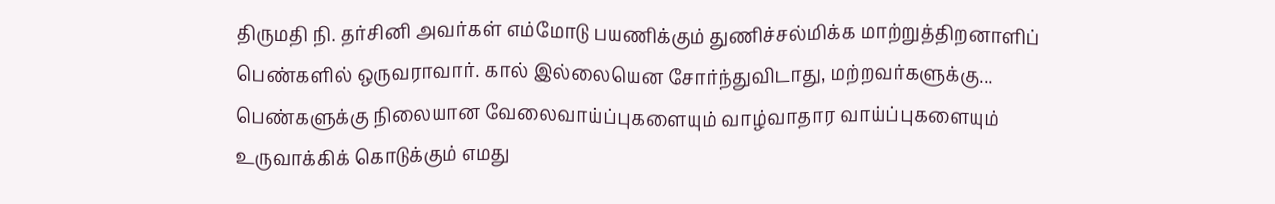திருமதி நி. தர்சினி அவர்கள் எம்மோடு பயணிக்கும் துணிச்சல்மிக்க மாற்றுத்திறனாளிப் பெண்களில் ஒருவராவார். கால் இல்லையென சோர்ந்துவிடாது, மற்றவர்களுக்கு...
பெண்களுக்கு நிலையான வேலைவாய்ப்புகளையும் வாழ்வாதார வாய்ப்புகளையும் உருவாக்கிக் கொடுக்கும் எமது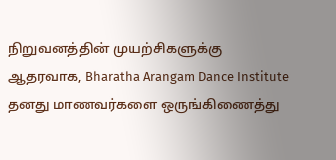நிறுவனத்தின் முயற்சிகளுக்கு ஆதரவாக, Bharatha Arangam Dance Institute தனது மாணவர்களை ஒருங்கிணைத்து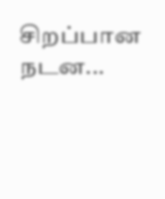சிறப்பான நடன...